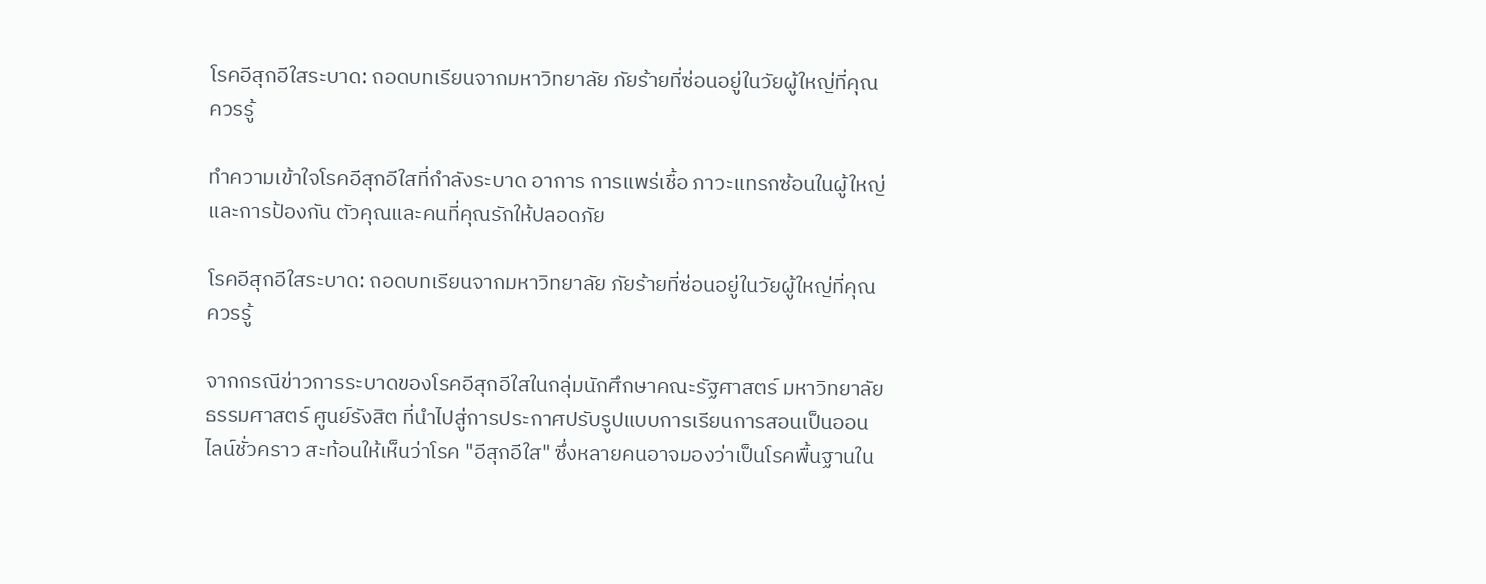โรคอีสุกอีใสระบาด: ถอดบทเรียนจากมหาวิทยาลัย ภัยร้ายที่ซ่อนอยู่ในวัยผู้ใหญ่ที่คุณควรรู้

ทำความเข้าใจโรคอีสุกอีใสที่กำลังระบาด อาการ การแพร่เชื้อ ภาวะแทรกซ้อนในผู้ใหญ่ และการป้องกัน ตัวคุณและคนที่คุณรักให้ปลอดภัย

โรคอีสุกอีใสระบาด: ถอดบทเรียนจากมหาวิทยาลัย ภัยร้ายที่ซ่อนอยู่ในวัยผู้ใหญ่ที่คุณควรรู้

จากกรณีข่าวการระบาดของโรคอีสุกอีใสในกลุ่มนักศึกษาคณะรัฐศาสตร์ มหาวิทยาลัยธรรมศาสตร์ ศูนย์รังสิต ที่นำไปสู่การประกาศปรับรูปแบบการเรียนการสอนเป็นออนไลน์ชั่วคราว สะท้อนให้เห็นว่าโรค "อีสุกอีใส" ซึ่งหลายคนอาจมองว่าเป็นโรคพื้นฐานใน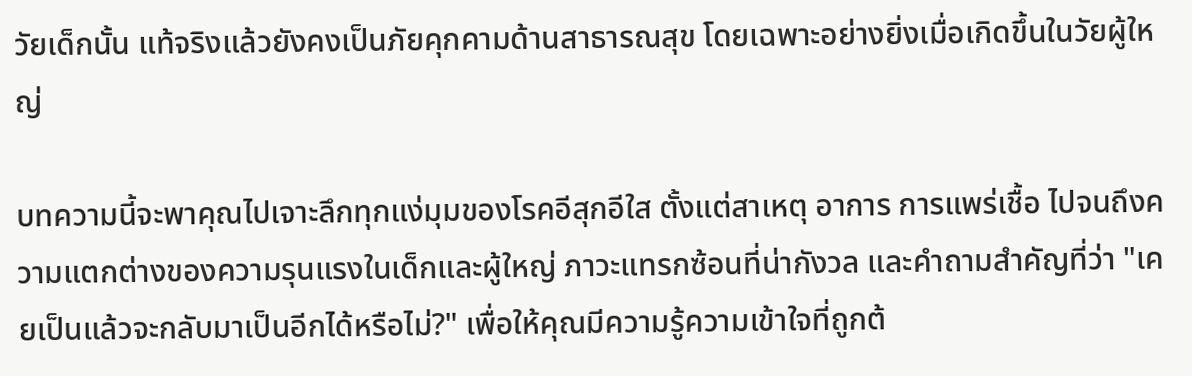วัยเด็กนั้น แท้จริงแล้วยังคงเป็นภัยคุกคามด้านสาธารณสุข โดยเฉพาะอย่างยิ่งเมื่อเกิดขึ้นในวัยผู้ใหญ่

บทความนี้จะพาคุณไปเจาะลึกทุกแง่มุมของโรคอีสุกอีใส ตั้งแต่สาเหตุ อาการ การแพร่เชื้อ ไปจนถึงความแตกต่างของความรุนแรงในเด็กและผู้ใหญ่ ภาวะแทรกซ้อนที่น่ากังวล และคำถามสำคัญที่ว่า "เคยเป็นแล้วจะกลับมาเป็นอีกได้หรือไม่?" เพื่อให้คุณมีความรู้ความเข้าใจที่ถูกต้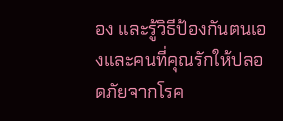อง และรู้วิธีป้องกันตนเองและคนที่คุณรักให้ปลอดภัยจากโรค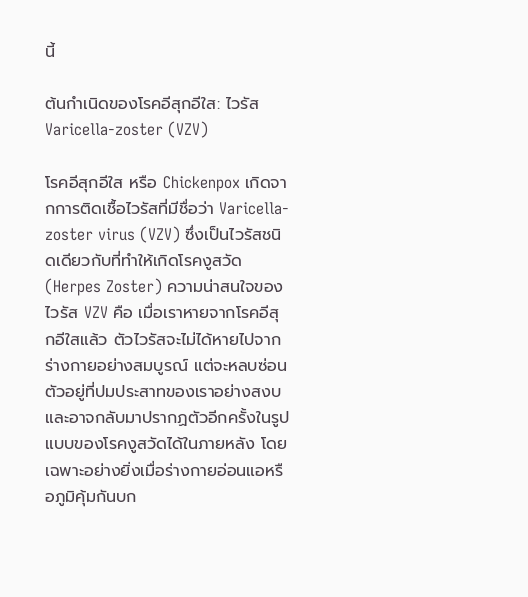นี้

ต้นกำเนิดของโรคอีสุกอีใส: ไวรัส Varicella-zoster (VZV)

โรคอีสุกอีใส หรือ Chickenpox เกิดจากการติดเชื้อไวรัสที่มีชื่อว่า Varicella-zoster virus (VZV) ซึ่งเป็นไวรัสชนิดเดียวกับที่ทำให้เกิดโรคงูสวัด (Herpes Zoster) ความน่าสนใจของไวรัส VZV คือ เมื่อเราหายจากโรคอีสุกอีใสแล้ว ตัวไวรัสจะไม่ได้หายไปจากร่างกายอย่างสมบูรณ์ แต่จะหลบซ่อนตัวอยู่ที่ปมประสาทของเราอย่างสงบ และอาจกลับมาปรากฏตัวอีกครั้งในรูปแบบของโรคงูสวัดได้ในภายหลัง โดยเฉพาะอย่างยิ่งเมื่อร่างกายอ่อนแอหรือภูมิคุ้มกันบก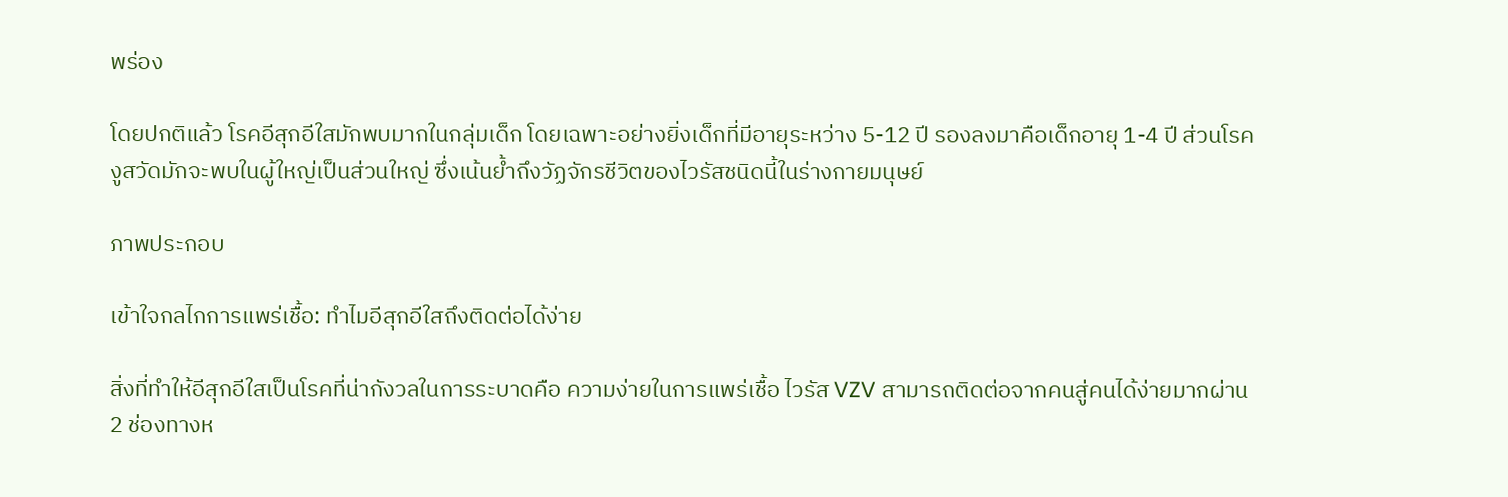พร่อง

โดยปกติแล้ว โรคอีสุกอีใสมักพบมากในกลุ่มเด็ก โดยเฉพาะอย่างยิ่งเด็กที่มีอายุระหว่าง 5-12 ปี รองลงมาคือเด็กอายุ 1-4 ปี ส่วนโรคงูสวัดมักจะพบในผู้ใหญ่เป็นส่วนใหญ่ ซึ่งเน้นย้ำถึงวัฏจักรชีวิตของไวรัสชนิดนี้ในร่างกายมนุษย์

ภาพประกอบ

เข้าใจกลไกการแพร่เชื้อ: ทำไมอีสุกอีใสถึงติดต่อได้ง่าย

สิ่งที่ทำให้อีสุกอีใสเป็นโรคที่น่ากังวลในการระบาดคือ ความง่ายในการแพร่เชื้อ ไวรัส VZV สามารถติดต่อจากคนสู่คนได้ง่ายมากผ่าน 2 ช่องทางห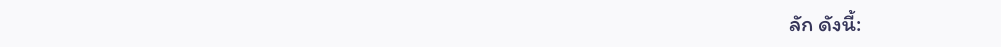ลัก ดังนี้: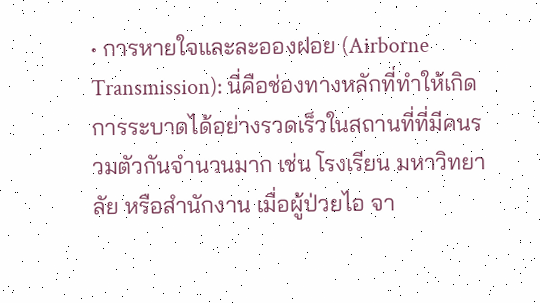• การหายใจและละอองฝอย (Airborne Transmission): นี่คือช่องทางหลักที่ทำให้เกิดการระบาดได้อย่างรวดเร็วในสถานที่ที่มีคนรวมตัวกันจำนวนมาก เช่น โรงเรียน มหาวิทยาลัย หรือสำนักงาน เมื่อผู้ป่วยไอ จา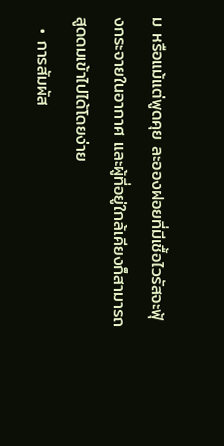ม หรือแม้แต่พูดคุย ละอองฝอยที่มีเชื้อไวรัสจะฟุ้งกระจายในอากาศ และผู้ที่อยู่ใกล้เคียงก็สามารถสูดดมเข้าไปได้โดยง่าย
  • การสัมผัส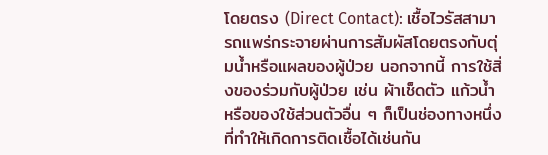โดยตรง (Direct Contact): เชื้อไวรัสสามารถแพร่กระจายผ่านการสัมผัสโดยตรงกับตุ่มน้ำหรือแผลของผู้ป่วย นอกจากนี้ การใช้สิ่งของร่วมกับผู้ป่วย เช่น ผ้าเช็ดตัว แก้วน้ำ หรือของใช้ส่วนตัวอื่น ๆ ก็เป็นช่องทางหนึ่งที่ทำให้เกิดการติดเชื้อได้เช่นกัน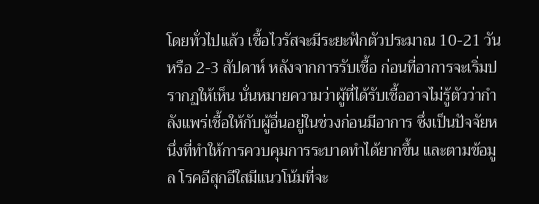โดยทั่วไปแล้ว เชื้อไวรัสจะมีระยะฟักตัวประมาณ 10-21 วัน หรือ 2-3 สัปดาห์ หลังจากการรับเชื้อ ก่อนที่อาการจะเริ่มปรากฏให้เห็น นั่นหมายความว่าผู้ที่ได้รับเชื้ออาจไม่รู้ตัวว่ากำลังแพร่เชื้อให้กับผู้อื่นอยู่ในช่วงก่อนมีอาการ ซึ่งเป็นปัจจัยหนึ่งที่ทำให้การควบคุมการระบาดทำได้ยากขึ้น และตามข้อมูล โรคอีสุกอีใสมีแนวโน้มที่จะ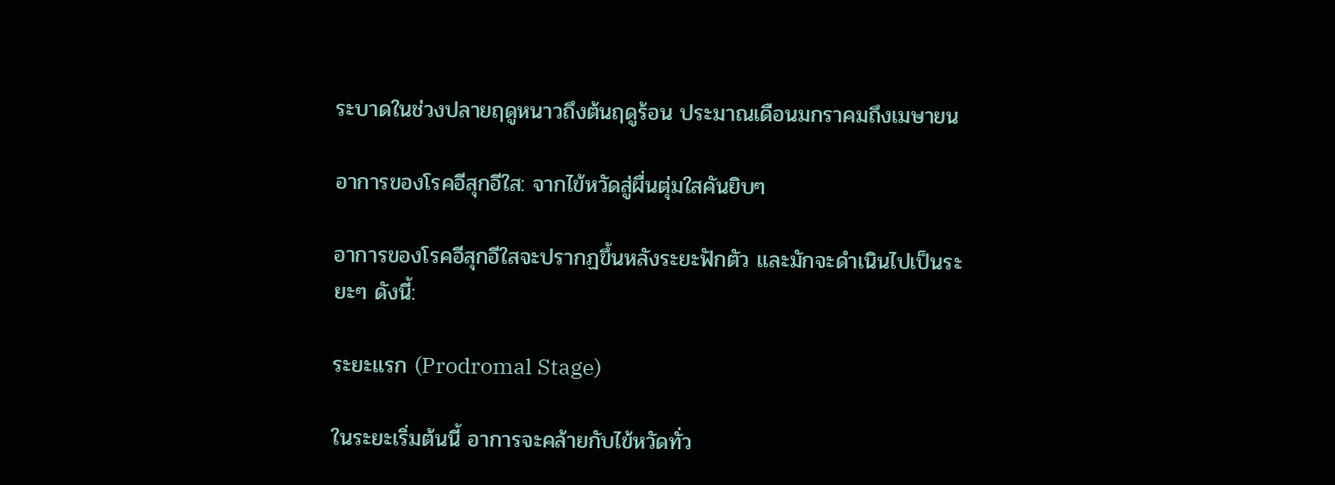ระบาดในช่วงปลายฤดูหนาวถึงต้นฤดูร้อน ประมาณเดือนมกราคมถึงเมษายน

อาการของโรคอีสุกอีใส: จากไข้หวัดสู่ผื่นตุ่มใสคันยิบๆ

อาการของโรคอีสุกอีใสจะปรากฏขึ้นหลังระยะฟักตัว และมักจะดำเนินไปเป็นระยะๆ ดังนี้:

ระยะแรก (Prodromal Stage)

ในระยะเริ่มต้นนี้ อาการจะคล้ายกับไข้หวัดทั่ว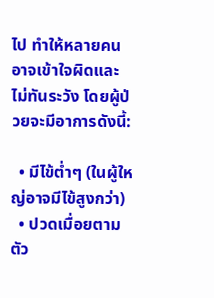ไป ทำให้หลายคนอาจเข้าใจผิดและไม่ทันระวัง โดยผู้ป่วยจะมีอาการดังนี้:

  • มีไข้ต่ำๆ (ในผู้ใหญ่อาจมีไข้สูงกว่า)
  • ปวดเมื่อยตามตัว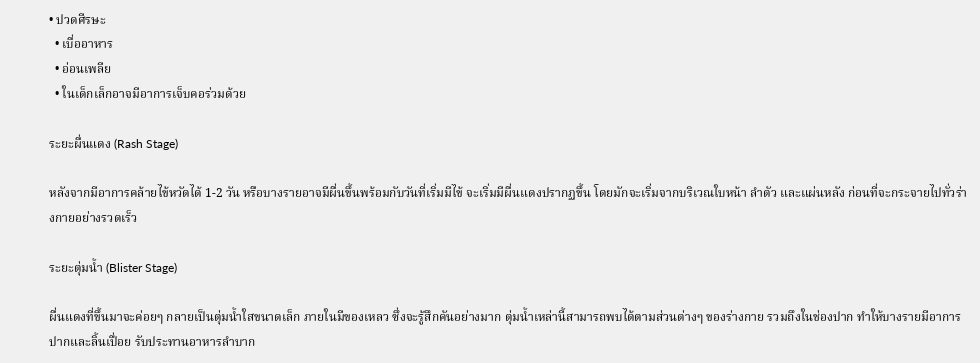• ปวดศีรษะ
  • เบื่ออาหาร
  • อ่อนเพลีย
  • ในเด็กเล็กอาจมีอาการเจ็บคอร่วมด้วย

ระยะผื่นแดง (Rash Stage)

หลังจากมีอาการคล้ายไข้หวัดได้ 1-2 วัน หรือบางรายอาจมีผื่นขึ้นพร้อมกับวันที่เริ่มมีไข้ จะเริ่มมีผื่นแดงปรากฏขึ้น โดยมักจะเริ่มจากบริเวณใบหน้า ลำตัว และแผ่นหลัง ก่อนที่จะกระจายไปทั่วร่างกายอย่างรวดเร็ว

ระยะตุ่มน้ำ (Blister Stage)

ผื่นแดงที่ขึ้นมาจะค่อยๆ กลายเป็นตุ่มน้ำใสขนาดเล็ก ภายในมีของเหลว ซึ่งจะรู้สึกคันอย่างมาก ตุ่มน้ำเหล่านี้สามารถพบได้ตามส่วนต่างๆ ของร่างกาย รวมถึงในช่องปาก ทำให้บางรายมีอาการปากและลิ้นเปื่อย รับประทานอาหารลำบาก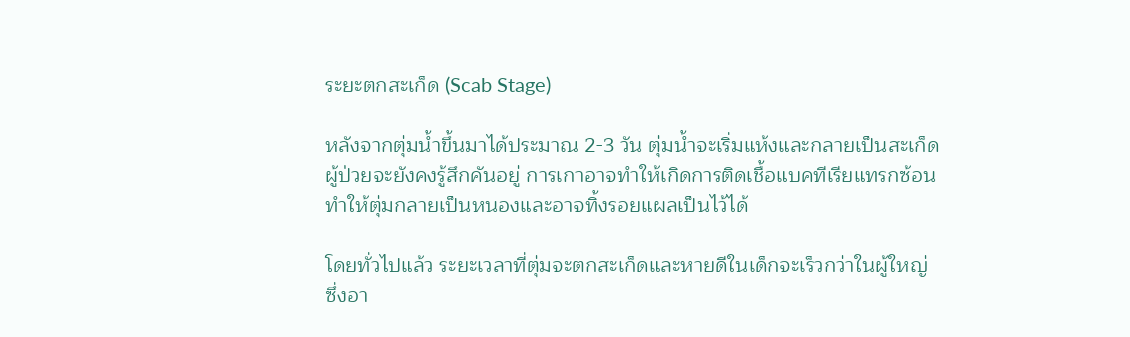ระยะตกสะเก็ด (Scab Stage)

หลังจากตุ่มน้ำขึ้นมาได้ประมาณ 2-3 วัน ตุ่มน้ำจะเริ่มแห้งและกลายเป็นสะเก็ด ผู้ป่วยจะยังคงรู้สึกคันอยู่ การเกาอาจทำให้เกิดการติดเชื้อแบคทีเรียแทรกซ้อน ทำให้ตุ่มกลายเป็นหนองและอาจทิ้งรอยแผลเป็นไว้ได้

โดยทั่วไปแล้ว ระยะเวลาที่ตุ่มจะตกสะเก็ดและหายดีในเด็กจะเร็วกว่าในผู้ใหญ่ ซึ่งอา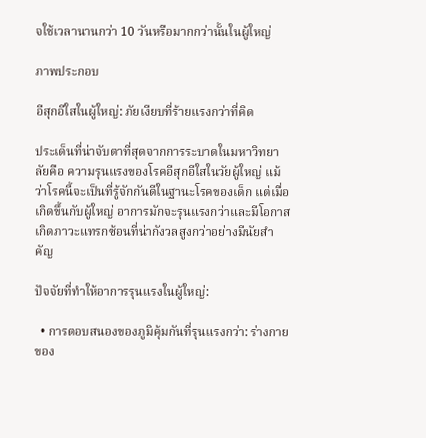จใช้เวลานานกว่า 10 วันหรือมากกว่านั้นในผู้ใหญ่

ภาพประกอบ

อีสุกอีใสในผู้ใหญ่: ภัยเงียบที่ร้ายแรงกว่าที่คิด

ประเด็นที่น่าจับตาที่สุดจากการระบาดในมหาวิทยาลัยคือ ความรุนแรงของโรคอีสุกอีใสในวัยผู้ใหญ่ แม้ว่าโรคนี้จะเป็นที่รู้จักกันดีในฐานะโรคของเด็ก แต่เมื่อเกิดขึ้นกับผู้ใหญ่ อาการมักจะรุนแรงกว่าและมีโอกาสเกิดภาวะแทรกซ้อนที่น่ากังวลสูงกว่าอย่างมีนัยสำคัญ

ปัจจัยที่ทำให้อาการรุนแรงในผู้ใหญ่:

  • การตอบสนองของภูมิคุ้มกันที่รุนแรงกว่า: ร่างกายของ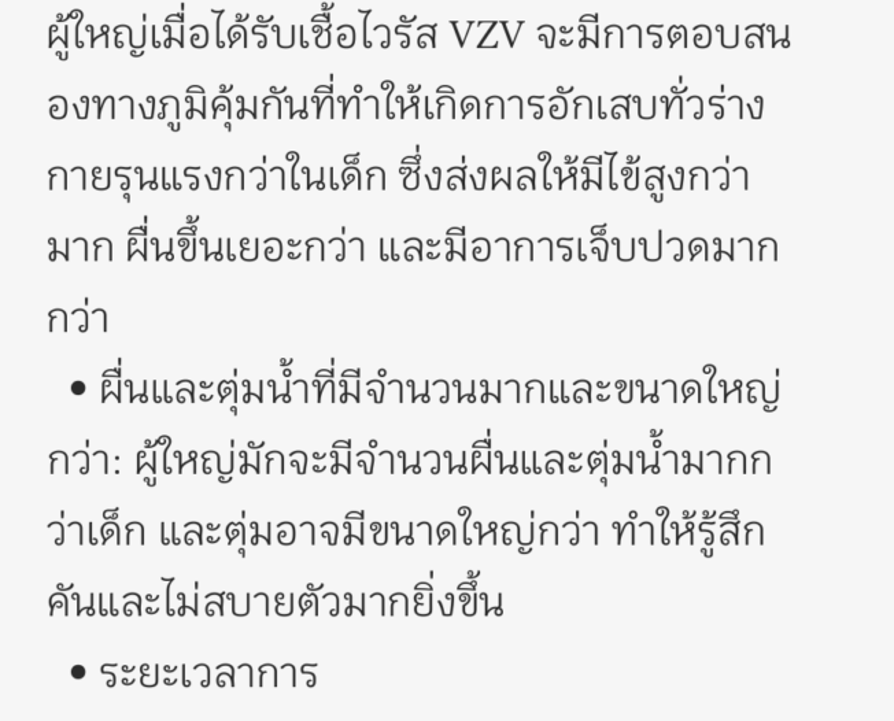ผู้ใหญ่เมื่อได้รับเชื้อไวรัส VZV จะมีการตอบสนองทางภูมิคุ้มกันที่ทำให้เกิดการอักเสบทั่วร่างกายรุนแรงกว่าในเด็ก ซึ่งส่งผลให้มีไข้สูงกว่ามาก ผื่นขึ้นเยอะกว่า และมีอาการเจ็บปวดมากกว่า
  • ผื่นและตุ่มน้ำที่มีจำนวนมากและขนาดใหญ่กว่า: ผู้ใหญ่มักจะมีจำนวนผื่นและตุ่มน้ำมากกว่าเด็ก และตุ่มอาจมีขนาดใหญ่กว่า ทำให้รู้สึกคันและไม่สบายตัวมากยิ่งขึ้น
  • ระยะเวลาการ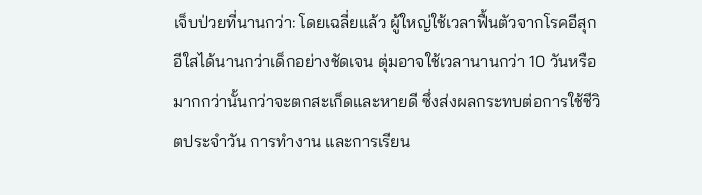เจ็บป่วยที่นานกว่า: โดยเฉลี่ยแล้ว ผู้ใหญ่ใช้เวลาฟื้นตัวจากโรคอีสุกอีใสได้นานกว่าเด็กอย่างชัดเจน ตุ่มอาจใช้เวลานานกว่า 10 วันหรือมากกว่านั้นกว่าจะตกสะเก็ดและหายดี ซึ่งส่งผลกระทบต่อการใช้ชีวิตประจำวัน การทำงาน และการเรียน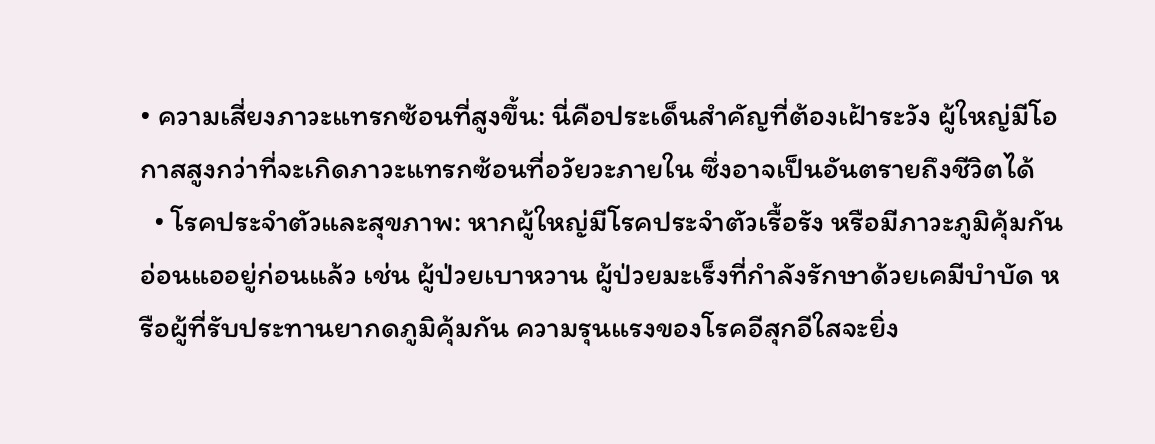• ความเสี่ยงภาวะแทรกซ้อนที่สูงขึ้น: นี่คือประเด็นสำคัญที่ต้องเฝ้าระวัง ผู้ใหญ่มีโอกาสสูงกว่าที่จะเกิดภาวะแทรกซ้อนที่อวัยวะภายใน ซึ่งอาจเป็นอันตรายถึงชีวิตได้
  • โรคประจำตัวและสุขภาพ: หากผู้ใหญ่มีโรคประจำตัวเรื้อรัง หรือมีภาวะภูมิคุ้มกันอ่อนแออยู่ก่อนแล้ว เช่น ผู้ป่วยเบาหวาน ผู้ป่วยมะเร็งที่กำลังรักษาด้วยเคมีบำบัด หรือผู้ที่รับประทานยากดภูมิคุ้มกัน ความรุนแรงของโรคอีสุกอีใสจะยิ่ง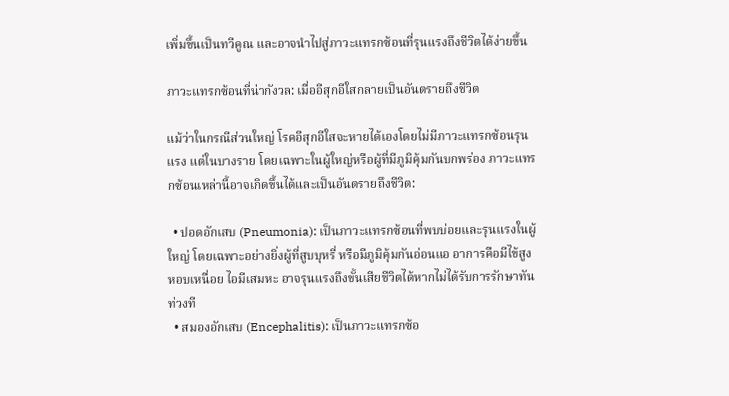เพิ่มขึ้นเป็นทวีคูณ และอาจนำไปสู่ภาวะแทรกซ้อนที่รุนแรงถึงชีวิตได้ง่ายขึ้น

ภาวะแทรกซ้อนที่น่ากังวล: เมื่ออีสุกอีใสกลายเป็นอันตรายถึงชีวิต

แม้ว่าในกรณีส่วนใหญ่ โรคอีสุกอีใสจะหายได้เองโดยไม่มีภาวะแทรกซ้อนรุนแรง แต่ในบางราย โดยเฉพาะในผู้ใหญ่หรือผู้ที่มีภูมิคุ้มกันบกพร่อง ภาวะแทรกซ้อนเหล่านี้อาจเกิดขึ้นได้และเป็นอันตรายถึงชีวิต:

  • ปอดอักเสบ (Pneumonia): เป็นภาวะแทรกซ้อนที่พบบ่อยและรุนแรงในผู้ใหญ่ โดยเฉพาะอย่างยิ่งผู้ที่สูบบุหรี่ หรือมีภูมิคุ้มกันอ่อนแอ อาการคือมีไข้สูง หอบเหนื่อย ไอมีเสมหะ อาจรุนแรงถึงขั้นเสียชีวิตได้หากไม่ได้รับการรักษาทันท่วงที
  • สมองอักเสบ (Encephalitis): เป็นภาวะแทรกซ้อ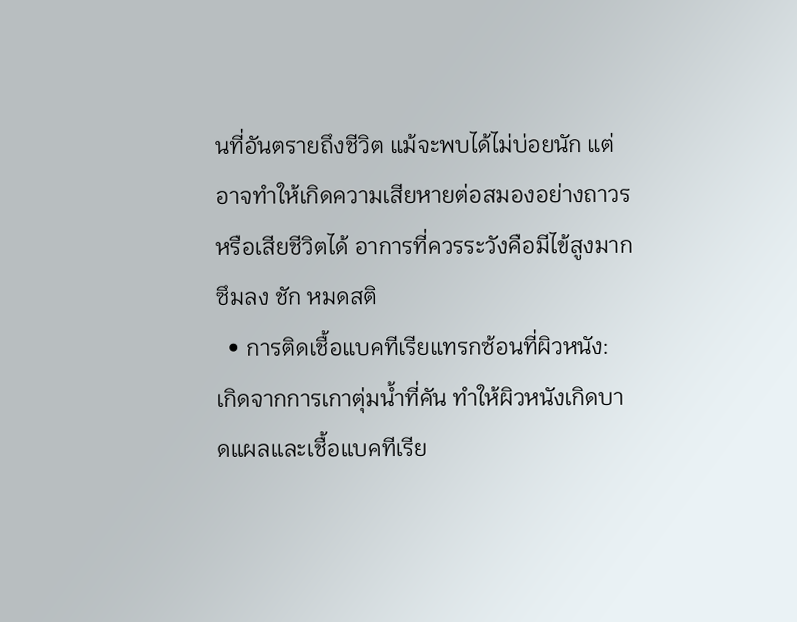นที่อันตรายถึงชีวิต แม้จะพบได้ไม่บ่อยนัก แต่อาจทำให้เกิดความเสียหายต่อสมองอย่างถาวร หรือเสียชีวิตได้ อาการที่ควรระวังคือมีไข้สูงมาก ซึมลง ชัก หมดสติ
  • การติดเชื้อแบคทีเรียแทรกซ้อนที่ผิวหนัง: เกิดจากการเกาตุ่มน้ำที่คัน ทำให้ผิวหนังเกิดบาดแผลและเชื้อแบคทีเรีย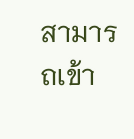สามารถเข้า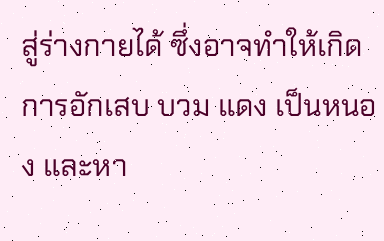สู่ร่างกายได้ ซึ่งอาจทำให้เกิดการอักเสบ บวม แดง เป็นหนอง และหา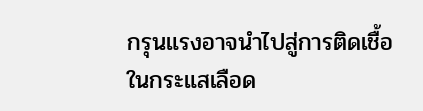กรุนแรงอาจนำไปสู่การติดเชื้อในกระแสเลือด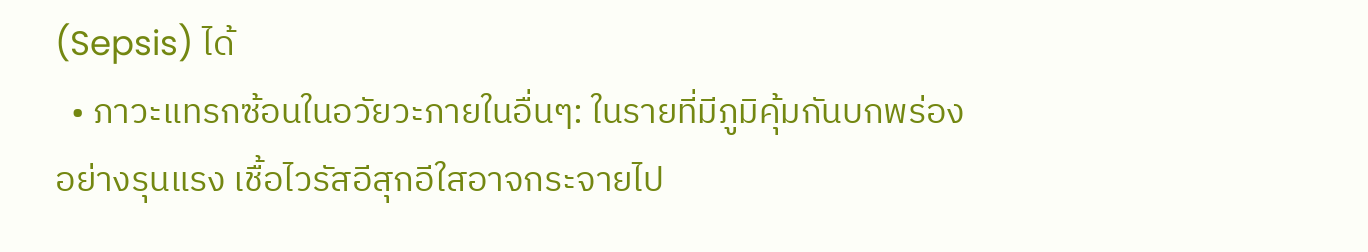(Sepsis) ได้
  • ภาวะแทรกซ้อนในอวัยวะภายในอื่นๆ: ในรายที่มีภูมิคุ้มกันบกพร่องอย่างรุนแรง เชื้อไวรัสอีสุกอีใสอาจกระจายไป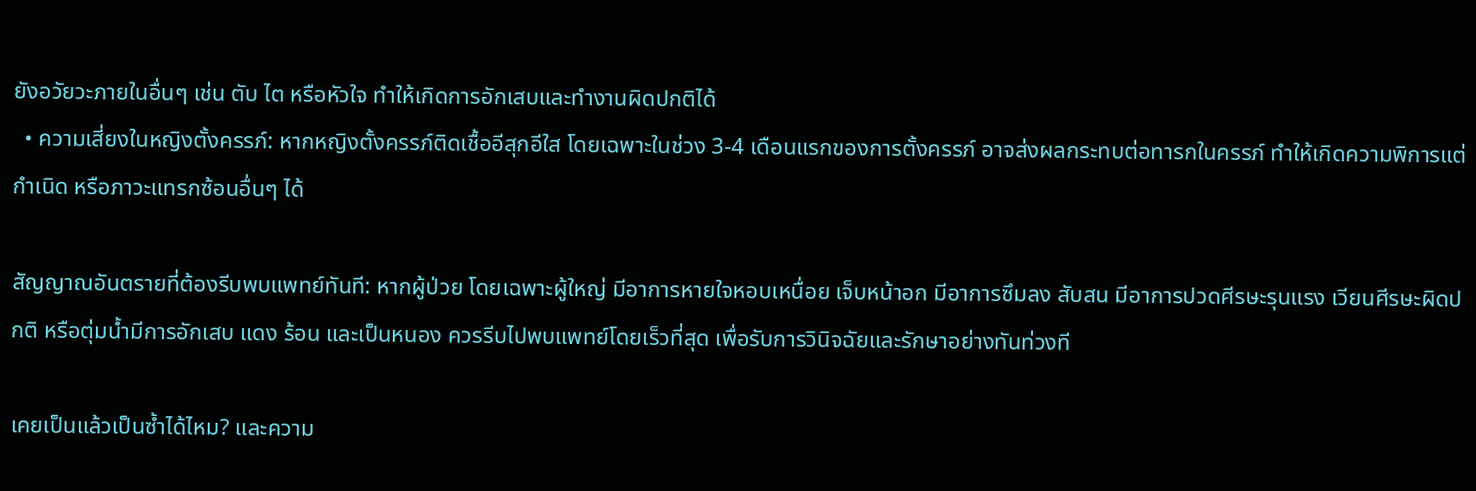ยังอวัยวะภายในอื่นๆ เช่น ตับ ไต หรือหัวใจ ทำให้เกิดการอักเสบและทำงานผิดปกติได้
  • ความเสี่ยงในหญิงตั้งครรภ์: หากหญิงตั้งครรภ์ติดเชื้ออีสุกอีใส โดยเฉพาะในช่วง 3-4 เดือนแรกของการตั้งครรภ์ อาจส่งผลกระทบต่อทารกในครรภ์ ทำให้เกิดความพิการแต่กำเนิด หรือภาวะแทรกซ้อนอื่นๆ ได้

สัญญาณอันตรายที่ต้องรีบพบแพทย์ทันที: หากผู้ป่วย โดยเฉพาะผู้ใหญ่ มีอาการหายใจหอบเหนื่อย เจ็บหน้าอก มีอาการซึมลง สับสน มีอาการปวดศีรษะรุนแรง เวียนศีรษะผิดปกติ หรือตุ่มน้ำมีการอักเสบ แดง ร้อน และเป็นหนอง ควรรีบไปพบแพทย์โดยเร็วที่สุด เพื่อรับการวินิจฉัยและรักษาอย่างทันท่วงที

เคยเป็นแล้วเป็นซ้ำได้ไหม? และความ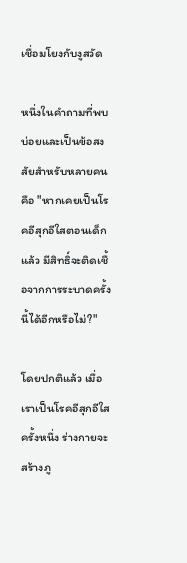เชื่อมโยงกับงูสวัด

หนึ่งในคำถามที่พบบ่อยและเป็นข้อสงสัยสำหรับหลายคนคือ "หากเคยเป็นโรคอีสุกอีใสตอนเด็กแล้ว มีสิทธิ์จะติดเชื้อจากการระบาดครั้งนี้ได้อีกหรือไม่?"

โดยปกติแล้ว เมื่อเราเป็นโรคอีสุกอีใสครั้งหนึ่ง ร่างกายจะสร้างภู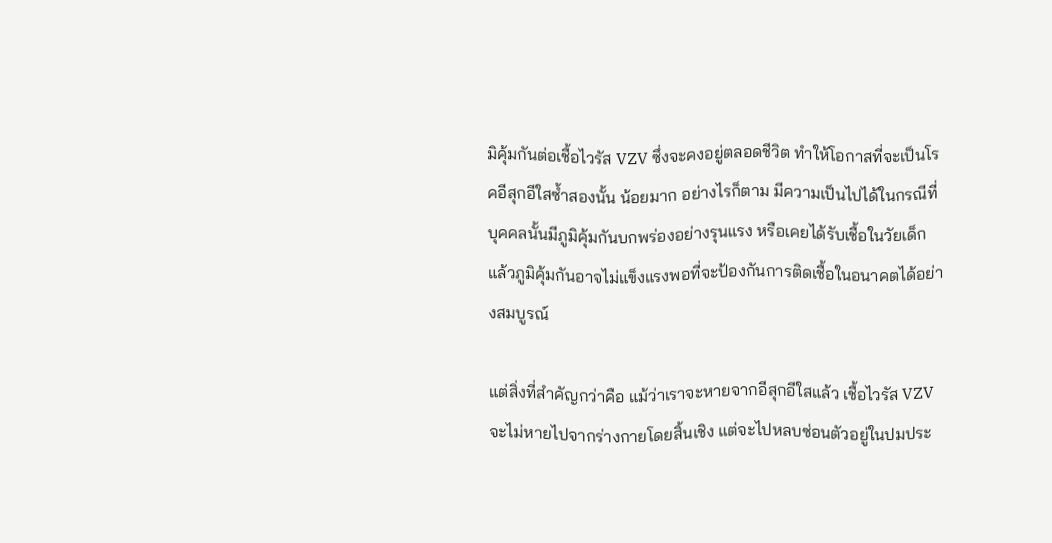มิคุ้มกันต่อเชื้อไวรัส VZV ซึ่งจะคงอยู่ตลอดชีวิต ทำให้โอกาสที่จะเป็นโรคอีสุกอีใสซ้ำสองนั้น น้อยมาก อย่างไรก็ตาม มีความเป็นไปได้ในกรณีที่บุคคลนั้นมีภูมิคุ้มกันบกพร่องอย่างรุนแรง หรือเคยได้รับเชื้อในวัยเด็กแล้วภูมิคุ้มกันอาจไม่แข็งแรงพอที่จะป้องกันการติดเชื้อในอนาคตได้อย่างสมบูรณ์

แต่สิ่งที่สำคัญกว่าคือ แม้ว่าเราจะหายจากอีสุกอีใสแล้ว เชื้อไวรัส VZV จะไม่หายไปจากร่างกายโดยสิ้นเชิง แต่จะไปหลบซ่อนตัวอยู่ในปมประ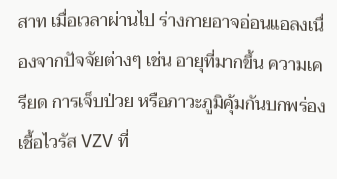สาท เมื่อเวลาผ่านไป ร่างกายอาจอ่อนแอลงเนื่องจากปัจจัยต่างๆ เช่น อายุที่มากขึ้น ความเครียด การเจ็บป่วย หรือภาวะภูมิคุ้มกันบกพร่อง เชื้อไวรัส VZV ที่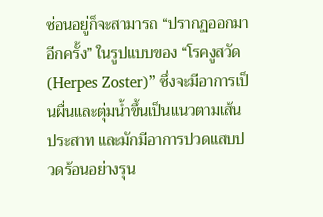ซ่อนอยู่ก็จะสามารถ “ปรากฏออกมาอีกครั้ง” ในรูปแบบของ “โรคงูสวัด (Herpes Zoster)” ซึ่งจะมีอาการเป็นผื่นและตุ่มน้ำขึ้นเป็นแนวตามเส้นประสาท และมักมีอาการปวดแสบปวดร้อนอย่างรุน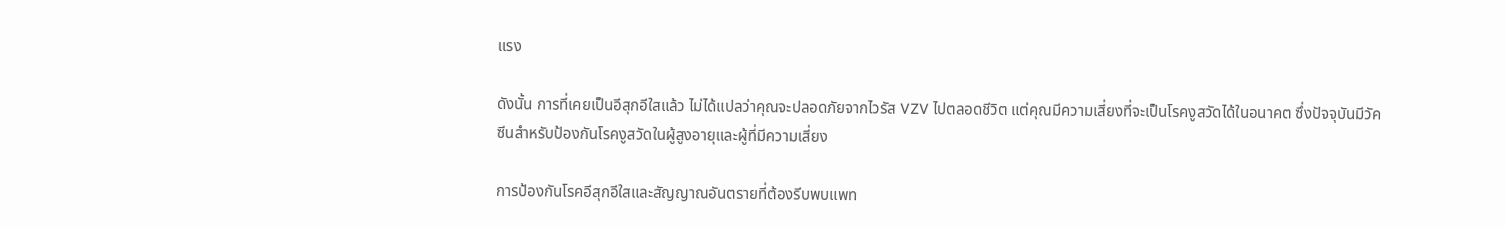แรง

ดังนั้น การที่เคยเป็นอีสุกอีใสแล้ว ไม่ได้แปลว่าคุณจะปลอดภัยจากไวรัส VZV ไปตลอดชีวิต แต่คุณมีความเสี่ยงที่จะเป็นโรคงูสวัดได้ในอนาคต ซึ่งปัจจุบันมีวัคซีนสำหรับป้องกันโรคงูสวัดในผู้สูงอายุและผู้ที่มีความเสี่ยง

การป้องกันโรคอีสุกอีใสและสัญญาณอันตรายที่ต้องรีบพบแพท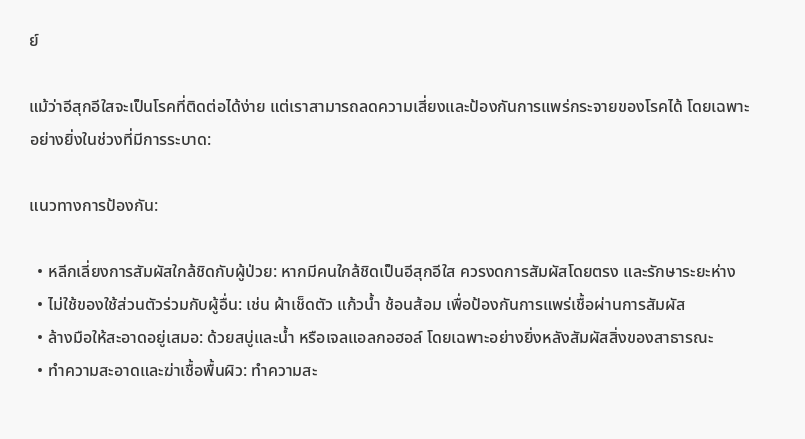ย์

แม้ว่าอีสุกอีใสจะเป็นโรคที่ติดต่อได้ง่าย แต่เราสามารถลดความเสี่ยงและป้องกันการแพร่กระจายของโรคได้ โดยเฉพาะอย่างยิ่งในช่วงที่มีการระบาด:

แนวทางการป้องกัน:

  • หลีกเลี่ยงการสัมผัสใกล้ชิดกับผู้ป่วย: หากมีคนใกล้ชิดเป็นอีสุกอีใส ควรงดการสัมผัสโดยตรง และรักษาระยะห่าง
  • ไม่ใช้ของใช้ส่วนตัวร่วมกับผู้อื่น: เช่น ผ้าเช็ดตัว แก้วน้ำ ช้อนส้อม เพื่อป้องกันการแพร่เชื้อผ่านการสัมผัส
  • ล้างมือให้สะอาดอยู่เสมอ: ด้วยสบู่และน้ำ หรือเจลแอลกอฮอล์ โดยเฉพาะอย่างยิ่งหลังสัมผัสสิ่งของสาธารณะ
  • ทำความสะอาดและฆ่าเชื้อพื้นผิว: ทำความสะ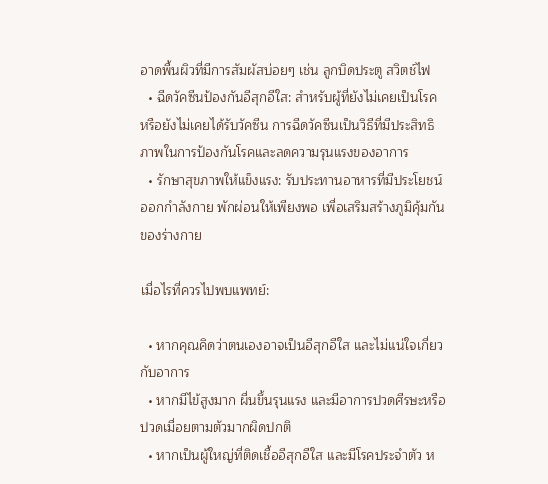อาดพื้นผิวที่มีการสัมผัสบ่อยๆ เช่น ลูกบิดประตู สวิตช์ไฟ
  • ฉีดวัคซีนป้องกันอีสุกอีใส: สำหรับผู้ที่ยังไม่เคยเป็นโรค หรือยังไม่เคยได้รับวัคซีน การฉีดวัคซีนเป็นวิธีที่มีประสิทธิภาพในการป้องกันโรคและลดความรุนแรงของอาการ
  • รักษาสุขภาพให้แข็งแรง: รับประทานอาหารที่มีประโยชน์ ออกกำลังกาย พักผ่อนให้เพียงพอ เพื่อเสริมสร้างภูมิคุ้มกันของร่างกาย

เมื่อไรที่ควรไปพบแพทย์:

  • หากคุณคิดว่าตนเองอาจเป็นอีสุกอีใส และไม่แน่ใจเกี่ยวกับอาการ
  • หากมีไข้สูงมาก ผื่นขึ้นรุนแรง และมีอาการปวดศีรษะหรือปวดเมื่อยตามตัวมากผิดปกติ
  • หากเป็นผู้ใหญ่ที่ติดเชื้ออีสุกอีใส และมีโรคประจำตัว ห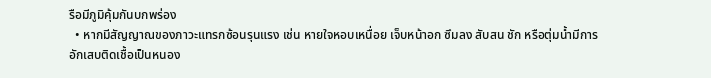รือมีภูมิคุ้มกันบกพร่อง
  • หากมีสัญญาณของภาวะแทรกซ้อนรุนแรง เช่น หายใจหอบเหนื่อย เจ็บหน้าอก ซึมลง สับสน ชัก หรือตุ่มน้ำมีการอักเสบติดเชื้อเป็นหนอง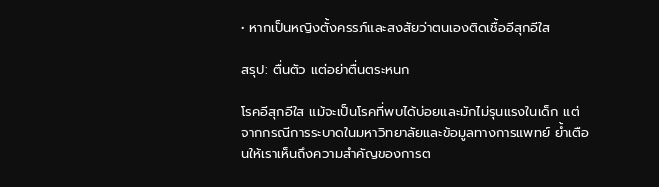• หากเป็นหญิงตั้งครรภ์และสงสัยว่าตนเองติดเชื้ออีสุกอีใส

สรุป: ตื่นตัว แต่อย่าตื่นตระหนก

โรคอีสุกอีใส แม้จะเป็นโรคที่พบได้บ่อยและมักไม่รุนแรงในเด็ก แต่จากกรณีการระบาดในมหาวิทยาลัยและข้อมูลทางการแพทย์ ย้ำเตือนให้เราเห็นถึงความสำคัญของการต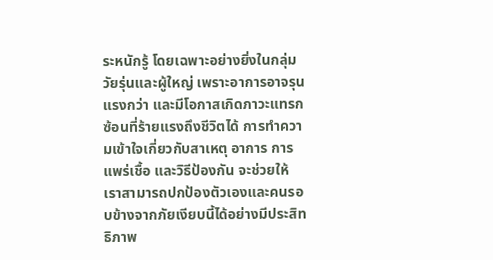ระหนักรู้ โดยเฉพาะอย่างยิ่งในกลุ่มวัยรุ่นและผู้ใหญ่ เพราะอาการอาจรุนแรงกว่า และมีโอกาสเกิดภาวะแทรกซ้อนที่ร้ายแรงถึงชีวิตได้ การทำความเข้าใจเกี่ยวกับสาเหตุ อาการ การแพร่เชื้อ และวิธีป้องกัน จะช่วยให้เราสามารถปกป้องตัวเองและคนรอบข้างจากภัยเงียบนี้ได้อย่างมีประสิทธิภาพ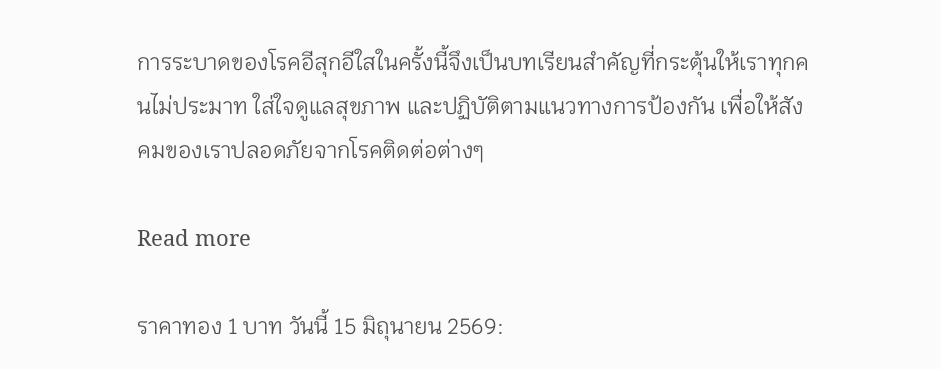การระบาดของโรคอีสุกอีใสในครั้งนี้จึงเป็นบทเรียนสำคัญที่กระตุ้นให้เราทุกคนไม่ประมาท ใส่ใจดูแลสุขภาพ และปฏิบัติตามแนวทางการป้องกัน เพื่อให้สังคมของเราปลอดภัยจากโรคติดต่อต่างๆ

Read more

ราคาทอง 1 บาท วันนี้ 15 มิถุนายน 2569: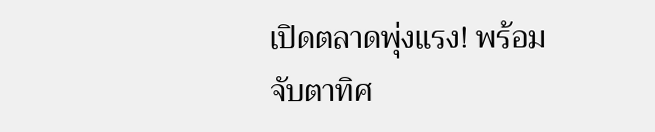เปิดตลาดพุ่งแรง! พร้อมจับตาทิศ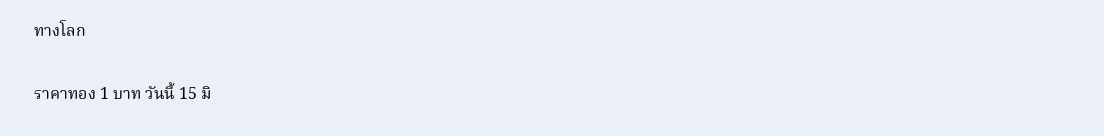ทางโลก

ราคาทอง 1 บาท วันนี้ 15 มิ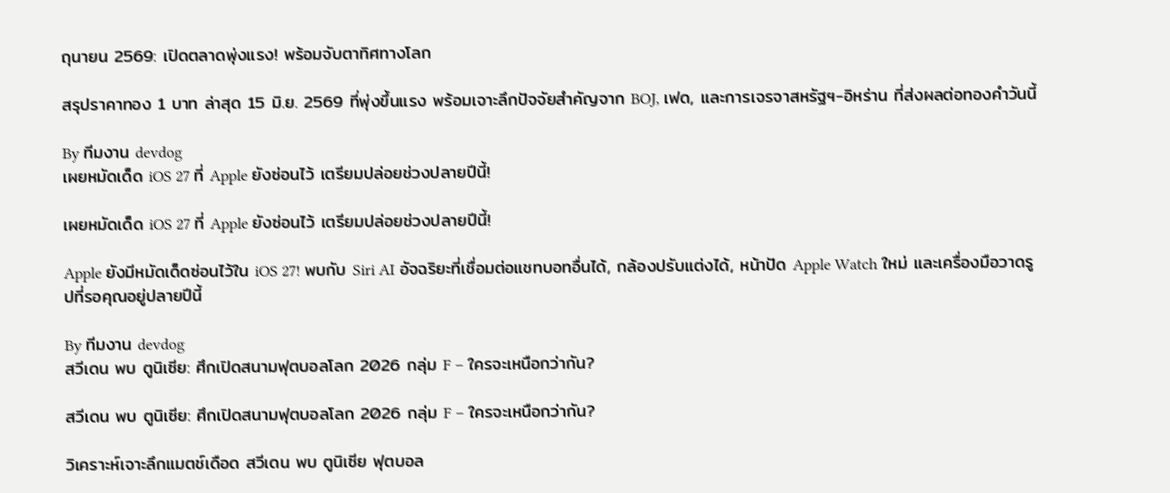ถุนายน 2569: เปิดตลาดพุ่งแรง! พร้อมจับตาทิศทางโลก

สรุปราคาทอง 1 บาท ล่าสุด 15 มิ.ย. 2569 ที่พุ่งขึ้นแรง พร้อมเจาะลึกปัจจัยสำคัญจาก BOJ, เฟด, และการเจรจาสหรัฐฯ-อิหร่าน ที่ส่งผลต่อทองคำวันนี้

By ทีมงาน devdog
เผยหมัดเด็ด iOS 27 ที่ Apple ยังซ่อนไว้ เตรียมปล่อยช่วงปลายปีนี้!

เผยหมัดเด็ด iOS 27 ที่ Apple ยังซ่อนไว้ เตรียมปล่อยช่วงปลายปีนี้!

Apple ยังมีหมัดเด็ดซ่อนไว้ใน iOS 27! พบกับ Siri AI อัจฉริยะที่เชื่อมต่อแชทบอทอื่นได้, กล้องปรับแต่งได้, หน้าปัด Apple Watch ใหม่ และเครื่องมือวาดรูปที่รอคุณอยู่ปลายปีนี้

By ทีมงาน devdog
สวีเดน พบ ตูนิเซีย: ศึกเปิดสนามฟุตบอลโลก 2026 กลุ่ม F – ใครจะเหนือกว่ากัน?

สวีเดน พบ ตูนิเซีย: ศึกเปิดสนามฟุตบอลโลก 2026 กลุ่ม F – ใครจะเหนือกว่ากัน?

วิเคราะห์เจาะลึกแมตช์เดือด สวีเดน พบ ตูนิเซีย ฟุตบอล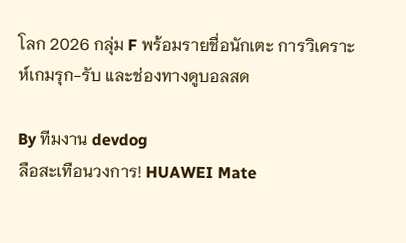โลก 2026 กลุ่ม F พร้อมรายชื่อนักเตะ การวิเคราะห์เกมรุก-รับ และช่องทางดูบอลสด

By ทีมงาน devdog
ลือสะเทือนวงการ! HUAWEI Mate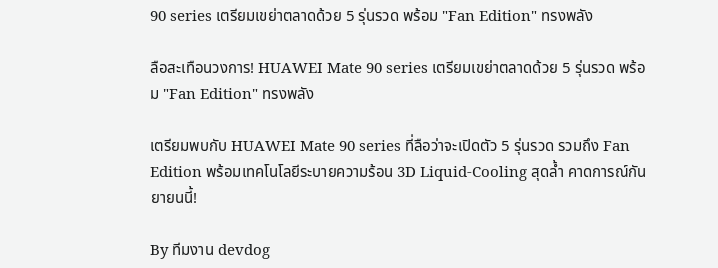90 series เตรียมเขย่าตลาดด้วย 5 รุ่นรวด พร้อม "Fan Edition" ทรงพลัง

ลือสะเทือนวงการ! HUAWEI Mate 90 series เตรียมเขย่าตลาดด้วย 5 รุ่นรวด พร้อม "Fan Edition" ทรงพลัง

เตรียมพบกับ HUAWEI Mate 90 series ที่ลือว่าจะเปิดตัว 5 รุ่นรวด รวมถึง Fan Edition พร้อมเทคโนโลยีระบายความร้อน 3D Liquid-Cooling สุดล้ำ คาดการณ์กันยายนนี้!

By ทีมงาน devdog